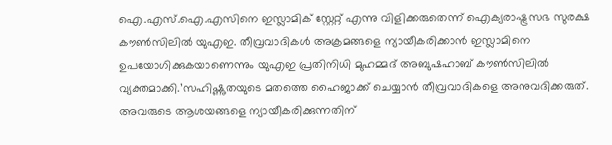ഐ.എസ്.ഐ.എസിനെ ഇസ്ലാമിക് സ്റ്റേറ്റ് എന്നു വിളിക്കരുതെന്ന് ഐക്യരാഷ്ട്രസഭ സുരക്ഷ കൗൺസിലിൽ യുഎഇ. തീവ്രവാദികൾ അക്രമങ്ങളെ ന്യായീകരിക്കാൻ ഇസ്ലാമിനെ ഉപയോഗിക്കുകയാണെന്നും യുഎഇ പ്രതിനിധി മുഹമ്മദ് അബുഷഹാബ് കൗൺസിലിൽ വ്യക്തമാക്കി.’സഹിഷ്ണുതയുടെ മതത്തെ ഹൈജാക്ക് ചെയ്യാൻ തീവ്രവാദികളെ അനുവദിക്കരുത്. അവരുടെ ആശയങ്ങളെ ന്യായീകരിക്കുന്നതിന്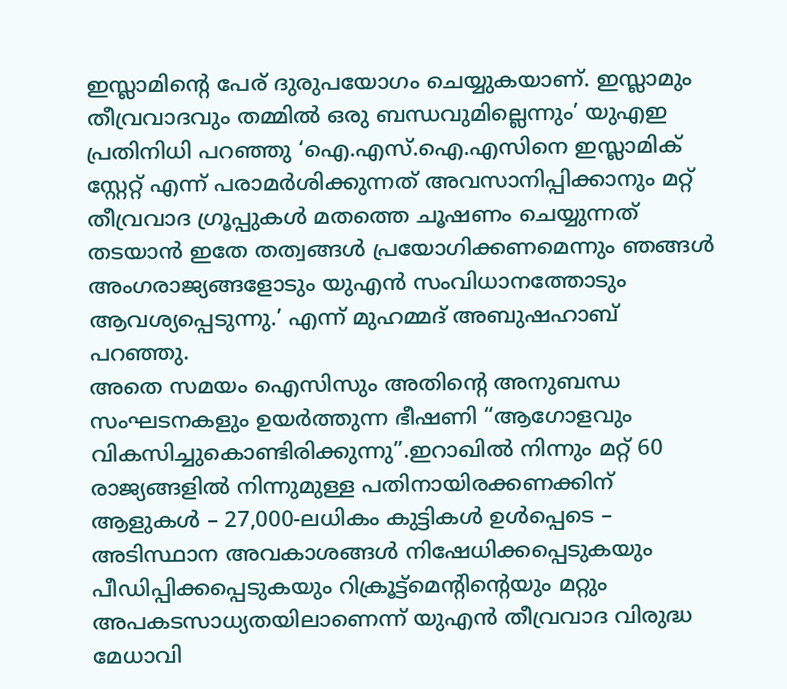ഇസ്ലാമിന്റെ പേര് ദുരുപയോഗം ചെയ്യുകയാണ്. ഇസ്ലാമും തീവ്രവാദവും തമ്മിൽ ഒരു ബന്ധവുമില്ലെന്നും’ യുഎഇ പ്രതിനിധി പറഞ്ഞു ‘ഐ.എസ്.ഐ.എസിനെ ഇസ്ലാമിക് സ്റ്റേറ്റ് എന്ന് പരാമർശിക്കുന്നത് അവസാനിപ്പിക്കാനും മറ്റ് തീവ്രവാദ ഗ്രൂപ്പുകൾ മതത്തെ ചൂഷണം ചെയ്യുന്നത് തടയാൻ ഇതേ തത്വങ്ങൾ പ്രയോഗിക്കണമെന്നും ഞങ്ങൾ അംഗരാജ്യങ്ങളോടും യുഎൻ സംവിധാനത്തോടും ആവശ്യപ്പെടുന്നു.’ എന്ന് മുഹമ്മദ് അബുഷഹാബ് പറഞ്ഞു.
അതെ സമയം ഐസിസും അതിന്റെ അനുബന്ധ സംഘടനകളും ഉയർത്തുന്ന ഭീഷണി “ആഗോളവും വികസിച്ചുകൊണ്ടിരിക്കുന്നു”.ഇറാഖിൽ നിന്നും മറ്റ് 60 രാജ്യങ്ങളിൽ നിന്നുമുള്ള പതിനായിരക്കണക്കിന് ആളുകൾ – 27,000-ലധികം കുട്ടികൾ ഉൾപ്പെടെ – അടിസ്ഥാന അവകാശങ്ങൾ നിഷേധിക്കപ്പെടുകയും പീഡിപ്പിക്കപ്പെടുകയും റിക്രൂട്ട്മെന്റിന്റെയും മറ്റും അപകടസാധ്യതയിലാണെന്ന് യുഎൻ തീവ്രവാദ വിരുദ്ധ മേധാവി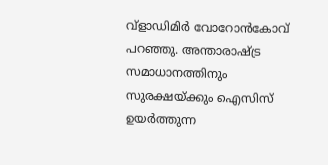വ്ളാഡിമിർ വോറോൻകോവ് പറഞ്ഞു. അന്താരാഷ്ട്ര സമാധാനത്തിനും സുരക്ഷയ്ക്കും ഐസിസ് ഉയർത്തുന്ന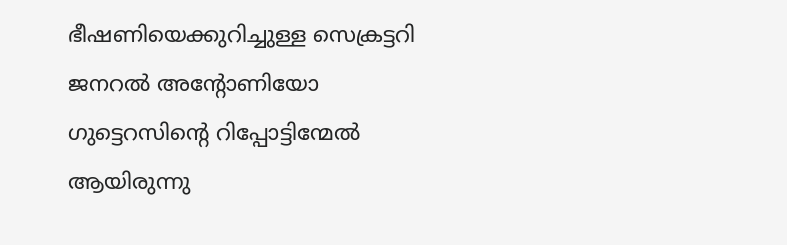ഭീഷണിയെക്കുറിച്ചുള്ള സെക്രട്ടറി ജനറൽ അന്റോണിയോ ഗുട്ടെറസിന്റെ റിപ്പോട്ടിന്മേൽ ആയിരുന്നു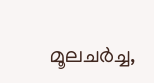മൂലചർച്ച,